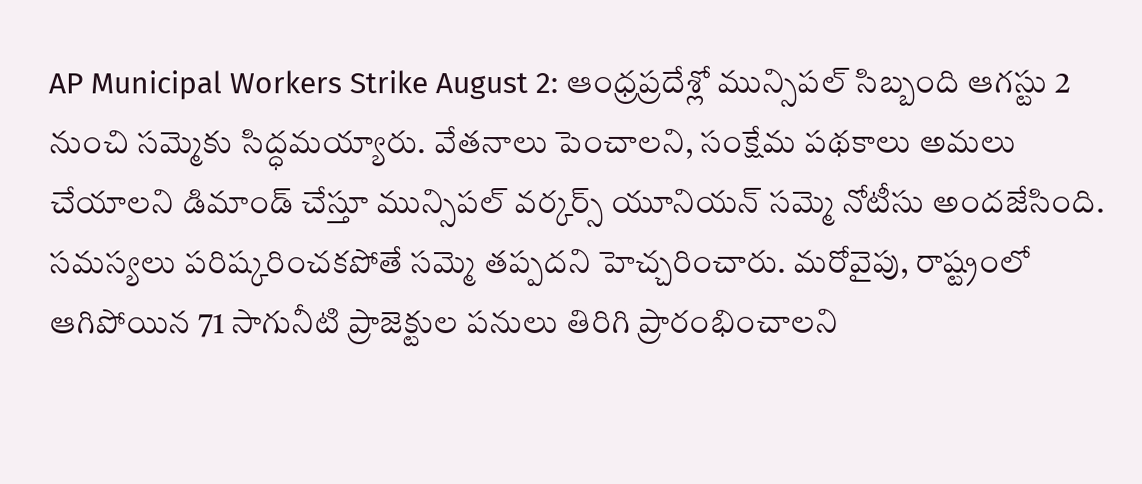AP Municipal Workers Strike August 2: ఆంధ్రప్రదేశ్లో మున్సిపల్ సిబ్బంది ఆగస్టు 2 నుంచి సమ్మెకు సిద్ధమయ్యారు. వేతనాలు పెంచాలని, సంక్షేమ పథకాలు అమలు చేయాలని డిమాండ్ చేస్తూ మున్సిపల్ వర్కర్స్ యూనియన్ సమ్మె నోటీసు అందజేసింది. సమస్యలు పరిష్కరించకపోతే సమ్మె తప్పదని హెచ్చరించారు. మరోవైపు, రాష్ట్రంలో ఆగిపోయిన 71 సాగునీటి ప్రాజెక్టుల పనులు తిరిగి ప్రారంభించాలని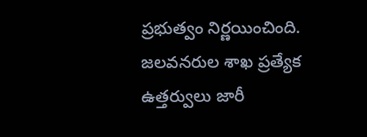ప్రభుత్వం నిర్ణయించింది. జలవనరుల శాఖ ప్రత్యేక ఉత్తర్వులు జారీ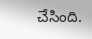చేసింది.